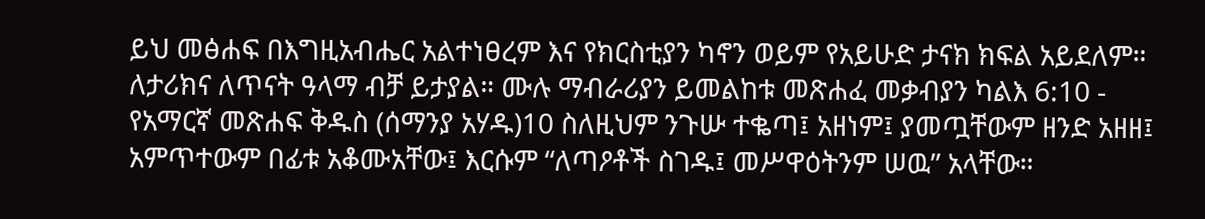ይህ መፅሐፍ በእግዚአብሔር አልተነፀረም እና የክርስቲያን ካኖን ወይም የአይሁድ ታናክ ክፍል አይደለም። ለታሪክና ለጥናት ዓላማ ብቻ ይታያል። ሙሉ ማብራሪያን ይመልከቱ መጽሐፈ መቃብያን ካልእ 6:10 - የአማርኛ መጽሐፍ ቅዱስ (ሰማንያ አሃዱ)10 ስለዚህም ንጉሡ ተቈጣ፤ አዘነም፤ ያመጧቸውም ዘንድ አዘዘ፤ አምጥተውም በፊቱ አቆሙአቸው፤ እርሱም “ለጣዖቶች ስገዱ፤ መሥዋዕትንም ሠዉ” አላቸው።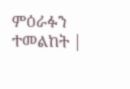ምዕራፉን ተመልከት |